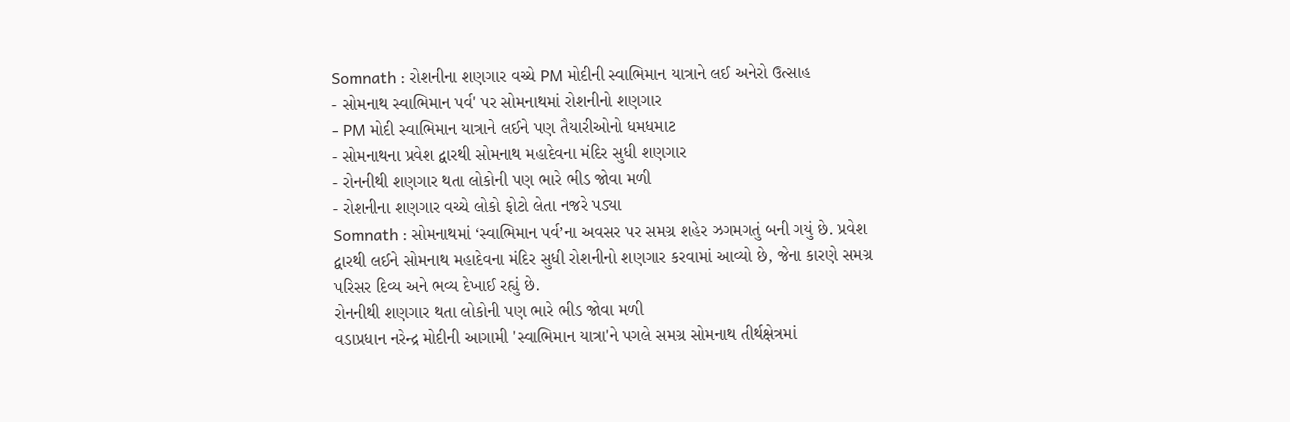Somnath : રોશનીના શણગાર વચ્ચે PM મોદીની સ્વાભિમાન યાત્રાને લઈ અનેરો ઉત્સાહ
- સોમનાથ સ્વાભિમાન પર્વ' પર સોમનાથમાં રોશનીનો શણગાર
- PM મોદી સ્વાભિમાન યાત્રાને લઈને પણ તૈયારીઓનો ધમધમાટ
- સોમનાથના પ્રવેશ દ્વારથી સોમનાથ મહાદેવના મંદિર સુધી શણગાર
- રોનનીથી શણગાર થતા લોકોની પણ ભારે ભીડ જોવા મળી
- રોશનીના શણગાર વચ્ચે લોકો ફોટો લેતા નજરે પડ્યા
Somnath : સોમનાથમાં ‘સ્વાભિમાન પર્વ’ના અવસર પર સમગ્ર શહેર ઝગમગતું બની ગયું છે. પ્રવેશ દ્વારથી લઈને સોમનાથ મહાદેવના મંદિર સુધી રોશનીનો શણગાર કરવામાં આવ્યો છે, જેના કારણે સમગ્ર પરિસર દિવ્ય અને ભવ્ય દેખાઈ રહ્યું છે.
રોનનીથી શણગાર થતા લોકોની પણ ભારે ભીડ જોવા મળી
વડાપ્રધાન નરેન્દ્ર મોદીની આગામી 'સ્વાભિમાન યાત્રા'ને પગલે સમગ્ર સોમનાથ તીર્થક્ષેત્રમાં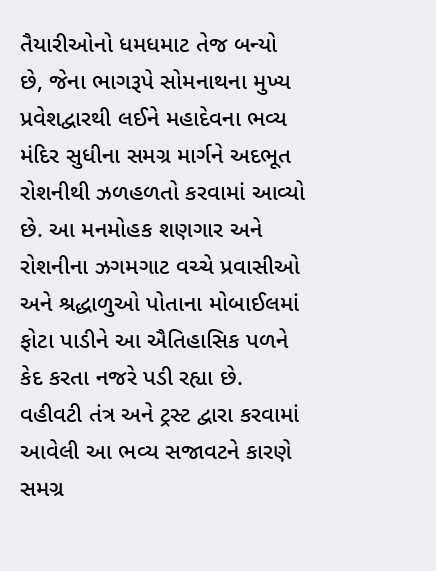તૈયારીઓનો ધમધમાટ તેજ બન્યો છે, જેના ભાગરૂપે સોમનાથના મુખ્ય પ્રવેશદ્વારથી લઈને મહાદેવના ભવ્ય મંદિર સુધીના સમગ્ર માર્ગને અદભૂત રોશનીથી ઝળહળતો કરવામાં આવ્યો છે. આ મનમોહક શણગાર અને રોશનીના ઝગમગાટ વચ્ચે પ્રવાસીઓ અને શ્રદ્ધાળુઓ પોતાના મોબાઈલમાં ફોટા પાડીને આ ઐતિહાસિક પળને કેદ કરતા નજરે પડી રહ્યા છે. વહીવટી તંત્ર અને ટ્રસ્ટ દ્વારા કરવામાં આવેલી આ ભવ્ય સજાવટને કારણે સમગ્ર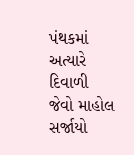પંથકમાં અત્યારે દિવાળી જેવો માહોલ સર્જાયો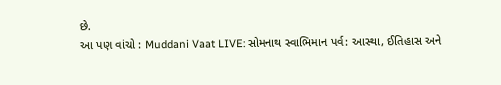છે.
આ પણ વાંચો : Muddani Vaat LIVE: સોમનાથ સ્વાભિમાન પર્વ: આસ્થા, ઈતિહાસ અને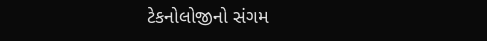ટેકનોલોજીનો સંગમ